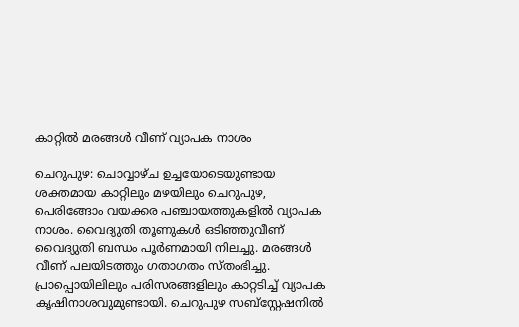കാറ്റിൽ മരങ്ങൾ വീണ് വ്യാപക നാശം

ചെറുപുഴ: ചൊവ്വാഴ്ച ഉച്ചയോടെയുണ്ടായ ശക്തമായ കാറ്റിലും മഴയിലും ചെറുപുഴ, പെരിങ്ങോം വയക്കര പഞ്ചായത്തുകളില്‍ വ്യാപക നാശം. വൈദ്യുതി തൂണുകള്‍ ഒടിഞ്ഞുവീണ് വൈദ്യുതി ബന്ധം പൂര്‍ണമായി നിലച്ചു. മരങ്ങള്‍ വീണ് പലയിടത്തും ഗതാഗതം സ്തംഭിച്ചു. പ്രാപ്പൊയിലിലും പരിസരങ്ങളിലും കാറ്റടിച്ച് വ്യാപക കൃഷിനാശവുമുണ്ടായി. ചെറുപുഴ സബ്‌സ്റ്റേഷനില്‍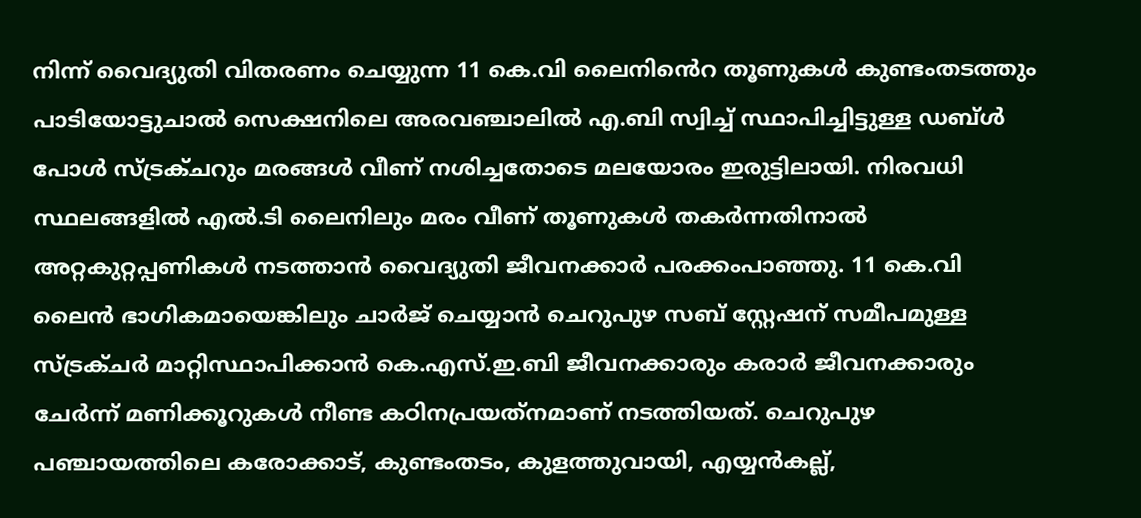നിന്ന് വൈദ്യുതി വിതരണം ചെയ്യുന്ന 11 കെ.വി ലൈനിൻെറ തൂണുകള്‍ കുണ്ടംതടത്തും പാടിയോട്ടുചാല്‍ സെക്ഷനിലെ അരവഞ്ചാലില്‍ എ.ബി സ്വിച്ച് സ്ഥാപിച്ചിട്ടുള്ള ഡബ്ള്‍ പോള്‍ സ്ട്രക്ചറും മരങ്ങള്‍ വീണ് നശിച്ചതോടെ മലയോരം ഇരുട്ടിലായി. നിരവധി സ്ഥലങ്ങളില്‍ എല്‍.ടി ലൈനിലും മരം വീണ് തൂണുകള്‍ തകർന്നതിനാൽ അറ്റകുറ്റപ്പണികള്‍ നടത്താന്‍ വൈദ്യുതി ജീവനക്കാര്‍ പരക്കംപാഞ്ഞു. 11 കെ.വി ലൈന്‍ ഭാഗികമായെങ്കിലും ചാര്‍ജ് ചെയ്യാന്‍ ചെറുപുഴ സബ് സ്റ്റേഷന് സമീപമുള്ള സ്ട്രക്ചര്‍ മാറ്റിസ്ഥാപിക്കാന്‍ കെ.എസ്.ഇ.ബി ജീവനക്കാരും കരാര്‍ ജീവനക്കാരും ചേര്‍ന്ന് മണിക്കൂറുകള്‍ നീണ്ട കഠിനപ്രയത്‌നമാണ് നടത്തിയത്. ചെറുപുഴ പഞ്ചായത്തിലെ കരോക്കാട്, കുണ്ടംതടം, കുളത്തുവായി, എയ്യന്‍കല്ല്,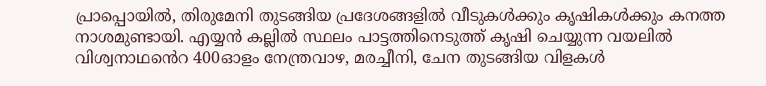പ്രാപ്പൊയില്‍, തിരുമേനി തുടങ്ങിയ പ്രദേശങ്ങളില്‍ വീടുകള്‍ക്കും കൃഷികള്‍ക്കും കനത്ത നാശമുണ്ടായി. എയ്യന്‍ കല്ലില്‍ സ്ഥലം പാട്ടത്തിനെടുത്ത് കൃഷി ചെയ്യുന്ന വയലില്‍ വിശ്വനാഥൻെറ 400ഓളം നേന്ത്രവാഴ, മരച്ചീനി, ചേന തുടങ്ങിയ വിളകള്‍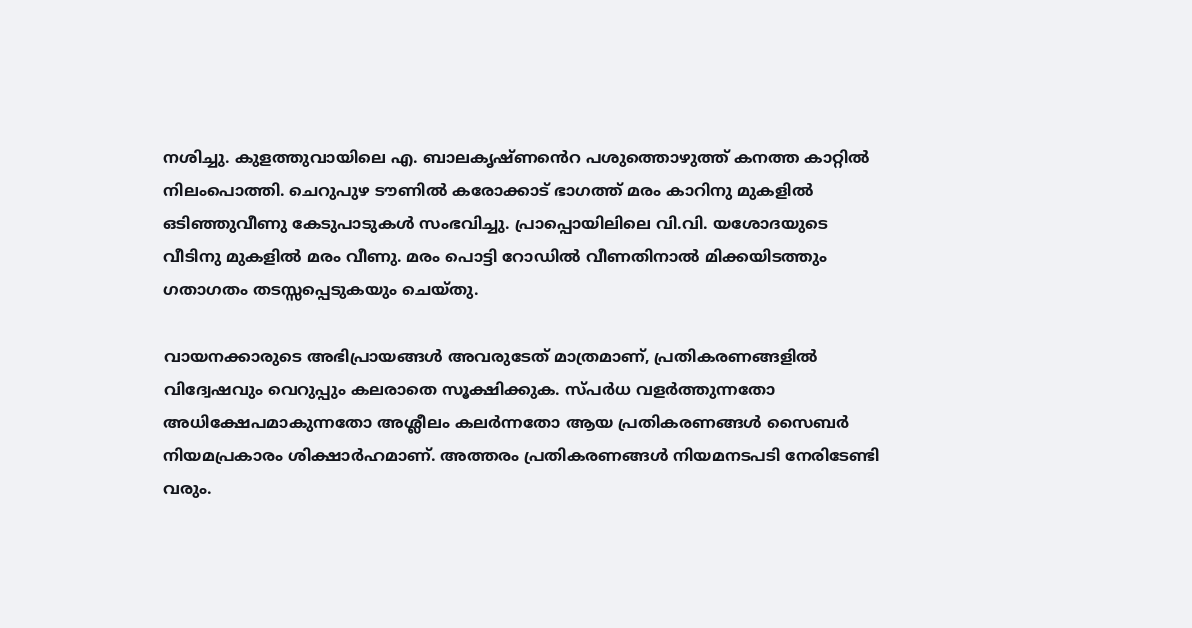നശിച്ചു. കുളത്തുവായിലെ എ. ബാലകൃഷ്ണൻെറ പശുത്തൊഴുത്ത് കനത്ത കാറ്റില്‍ നിലംപൊത്തി. ചെറുപുഴ ടൗണില്‍ കരോക്കാട് ഭാഗത്ത് മരം കാറിനു മുകളിൽ ഒടിഞ്ഞുവീണു കേടുപാടുകള്‍ സംഭവിച്ചു. പ്രാപ്പൊയിലിലെ വി.വി. യശോദയുടെ വീടിനു മുകളില്‍ മരം വീണു. മരം പൊട്ടി റോഡില്‍ വീണതിനാല്‍ മിക്കയിടത്തും ഗതാഗതം തടസ്സപ്പെടുകയും ചെയ്തു.

വായനക്കാരുടെ അഭിപ്രായങ്ങള്‍ അവരുടേത് മാത്രമാണ്, പ്രതികരണങ്ങളിൽ വിദ്വേഷവും വെറുപ്പും കലരാതെ സൂക്ഷിക്കുക. സ്പർധ വളർത്തുന്നതോ അധിക്ഷേപമാകുന്നതോ അശ്ലീലം കലർന്നതോ ആയ പ്രതികരണങ്ങൾ സൈബർ നിയമപ്രകാരം ശിക്ഷാർഹമാണ്. അത്തരം പ്രതികരണങ്ങൾ നിയമനടപടി നേരിടേണ്ടി വരും.